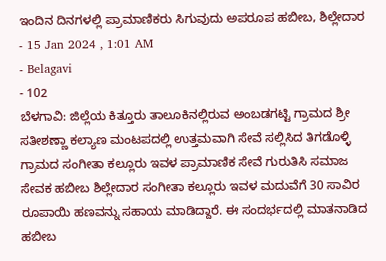ಇಂದಿನ ದಿನಗಳಲ್ಲಿ ಪ್ರಾಮಾಣಿಕರು ಸಿಗುವುದು ಅಪರೂಪ ಹಬೀಬ, ಶಿಲ್ಲೇದಾರ
- 15 Jan 2024 , 1:01 AM
- Belagavi
- 102
ಬೆಳಗಾವಿ: ಜಿಲ್ಲೆಯ ಕಿತ್ತೂರು ತಾಲೂಕಿನಲ್ಲಿರುವ ಅಂಬಡಗಟ್ಟಿ ಗ್ರಾಮದ ಶ್ರೀ ಸತೀಶಣ್ಣಾ ಕಲ್ಯಾಣ ಮಂಟಪದಲ್ಲಿ ಉತ್ತಮವಾಗಿ ಸೇವೆ ಸಲ್ಲಿಸಿದ ತಿಗಡೊಳ್ಳಿ ಗ್ರಾಮದ ಸಂಗೀತಾ ಕಲ್ಲೂರು ಇವಳ ಪ್ರಾಮಾಣಿಕ ಸೇವೆ ಗುರುತಿಸಿ ಸಮಾಜ ಸೇವಕ ಹಬೀಬ ಶಿಲ್ಲೇದಾರ ಸಂಗೀತಾ ಕಲ್ಲೂರು ಇವಳ ಮದುವೆಗೆ 30 ಸಾವಿರ ರೂಪಾಯಿ ಹಣವನ್ನು ಸಹಾಯ ಮಾಡಿದ್ದಾರೆ. ಈ ಸಂದರ್ಭದಲ್ಲಿ ಮಾತನಾಡಿದ ಹಬೀಬ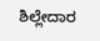ಶಿಲ್ಲೇದಾರ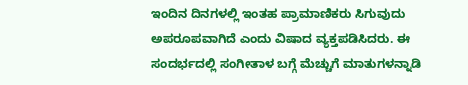ಇಂದಿನ ದಿನಗಳಲ್ಲಿ ಇಂತಹ ಪ್ರಾಮಾಣಿಕರು ಸಿಗುವುದು ಅಪರೂಪವಾಗಿದೆ ಎಂದು ವಿಷಾದ ವ್ಯಕ್ತಪಡಿಸಿದರು. ಈ ಸಂದರ್ಭದಲ್ಲಿ ಸಂಗೀತಾಳ ಬಗ್ಗೆ ಮೆಚ್ಚುಗೆ ಮಾತುಗಳನ್ನಾಡಿ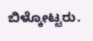ಬಿಳ್ಕೋಟ್ಟರು.